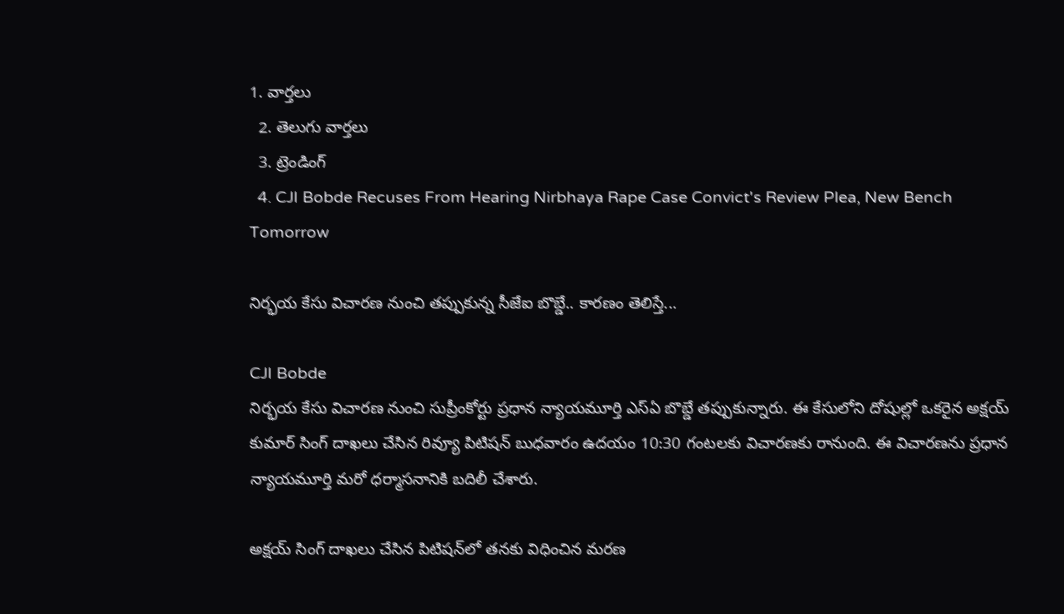1. వార్తలు
  2. తెలుగు వార్తలు
  3. ట్రెండింగ్
  4. CJI Bobde Recuses From Hearing Nirbhaya Rape Case Convict's Review Plea, New Bench Tomorrow

నిర్భయ కేసు విచారణ నుంచి తప్పుకున్న సీజేఐ బొబ్డే.. కారణం తెలిస్తే...

CJI Bobde
నిర్భయ కేసు విచారణ నుంచి సుప్రీంకోర్టు ప్రధాన న్యాయమూర్తి ఎస్ఏ బొబ్డే తప్పుకున్నారు. ఈ కేసులోని దోషుల్లో ఒకరైన అక్షయ్‌ కుమార్‌ సింగ్‌ దాఖలు చేసిన రివ్యూ పిటిషన్ బుధవారం ఉదయం 10:30 గంటలకు విచారణకు రానుంది. ఈ విచారణను ప్రధాన న్యాయమూర్తి మరో ధర్మాసనానికి బదిలీ చేశారు.

అక్షయ్ సింగ్ దాఖలు చేసిన పిటిషన్‌లో తనకు విధించిన మరణ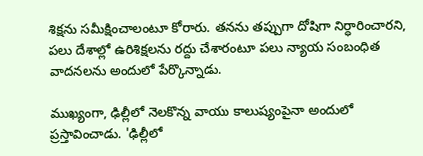శిక్షను సమీక్షించాలంటూ కోరారు. తనను తప్పుగా దోషిగా నిర్ధారించారని, పలు దేశాల్లో ఉరిశిక్షలను రద్దు చేశారంటూ పలు న్యాయ సంబంధిత వాదనలను అందులో పేర్కొన్నాడు.

ముఖ్యంగా, ఢిల్లీలో నెలకొన్న వాయు కాలుష్యంపైనా అందులో ప్రస్తావించాడు. 'ఢిల్లీలో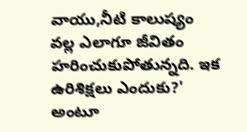వాయు,నీటి కాలుష్యం వల్ల ఎలాగూ జీవితం హరించుకుపోతున్నది. ఇక ఉరిశిక్షలు ఎందుకు?' అంటూ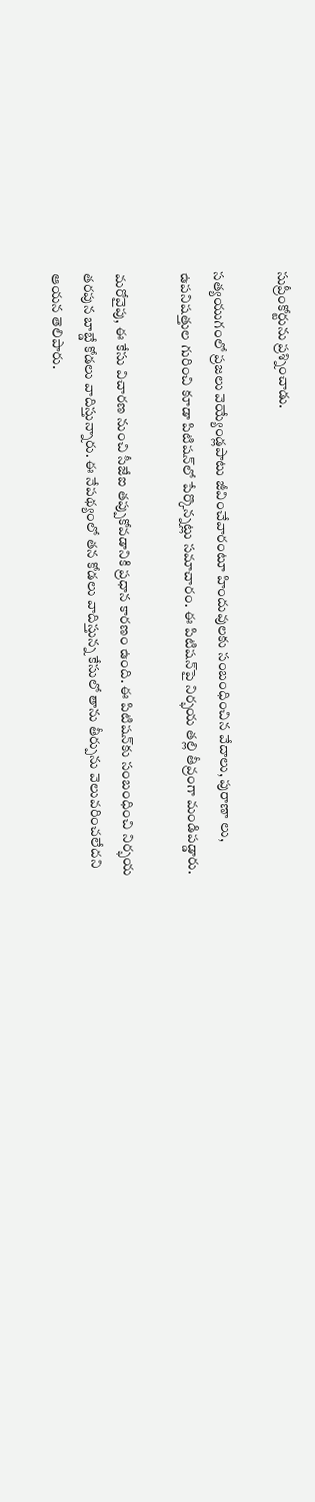సుప్రీంకోర్టును ప్రశ్నించాడు.

సత్యయుగంలో ప్రజలు వెయ్యేండ్లపాటు జీవించేవారంటూ హిందువులకు సంబంధించిన వేదాలు, పురాణా లు, ఉపనిషత్తుల గురించి కూడా పిటిషన్‌లో పేర్కొన్నట్లు సమాచారం. ఈ పిటిషన్‌పై నిర్భయ తల్లి తీవ్రంగా మండిపడ్డారు.

మరోవైపు, ఈ కేసు విచారణ నుంచి సీజేఐ తప్పుకోవడానికి ప్రధాన కారణం ఉంది. ఈ పిటిషన్‌కు సంబంధించి నిర్భయ తరపున బాబ్డే కోడలు వాదిస్తున్నారు. ఈ నేపథ్యంలో తన కోడలు వాదిస్తున్న కేసులో తాను తీర్పును వెలువరించలేదని ఆయన తెలిపారు.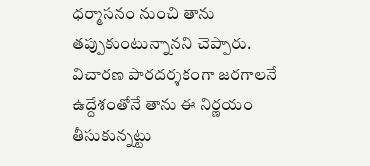ధర్మాసనం నుంచి తాను తప్పుకుంటున్నానని చెప్పారు. విచారణ పారదర్శకంగా జరగాలనే ఉద్దేశంతోనే తాను ఈ నిర్ణయం తీసుకున్నట్టు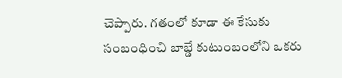చెప్పారు. గతంలో కూడా ఈ కేసుకు సంబంధించి బాబ్డే కుటుంబంలోని ఒకరు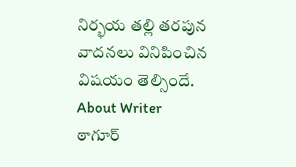నిర్భయ తల్లి తరపున వాదనలు వినిపించిన విషయం తెల్సిందే.
About Writer
ఠాగూర్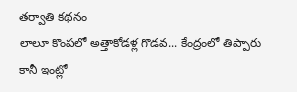తర్వాతి కథనం
లాలూ కొంపలో అత్తాకోడళ్ల గొడవ... కేంద్రంలో తిప్పారు కానీ ఇంట్లో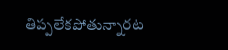తిప్పలేకపోతున్నారట